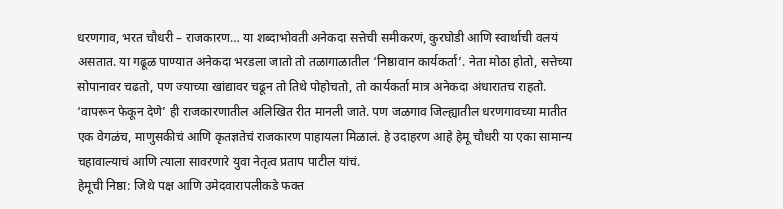धरणगाव, भरत चौधरी – राजकारण… या शब्दाभोवती अनेकदा सत्तेची समीकरणं, कुरघोडी आणि स्वार्थाची वलयं असतात. या गढूळ पाण्यात अनेकदा भरडला जातो तो तळागाळातील ‘निष्ठावान कार्यकर्ता’. नेता मोठा होतो, सत्तेच्या सोपानावर चढतो, पण ज्याच्या खांद्यावर चढून तो तिथे पोहोचतो, तो कार्यकर्ता मात्र अनेकदा अंधारातच राहतो. ‘वापरून फेकून देणे’ ही राजकारणातील अलिखित रीत मानली जाते. पण जळगाव जिल्ह्यातील धरणगावच्या मातीत एक वेगळंच, माणुसकीचं आणि कृतज्ञतेचं राजकारण पाहायला मिळालं. हे उदाहरण आहे हेमू चौधरी या एका सामान्य चहावाल्याचं आणि त्याला सावरणारे युवा नेतृत्व प्रताप पाटील यांचं.
हेमूची निष्ठा: जिथे पक्ष आणि उमेदवारापलीकडे फक्त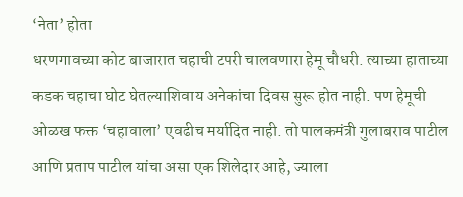‘नेता’ होता
धरणगावच्या कोट बाजारात चहाची टपरी चालवणारा हेमू चौधरी. त्याच्या हाताच्या कडक चहाचा घोट घेतल्याशिवाय अनेकांचा दिवस सुरू होत नाही. पण हेमूची ओळख फक्त ‘चहावाला’ एवढीच मर्यादित नाही. तो पालकमंत्री गुलाबराव पाटील आणि प्रताप पाटील यांचा असा एक शिलेदार आहे, ज्याला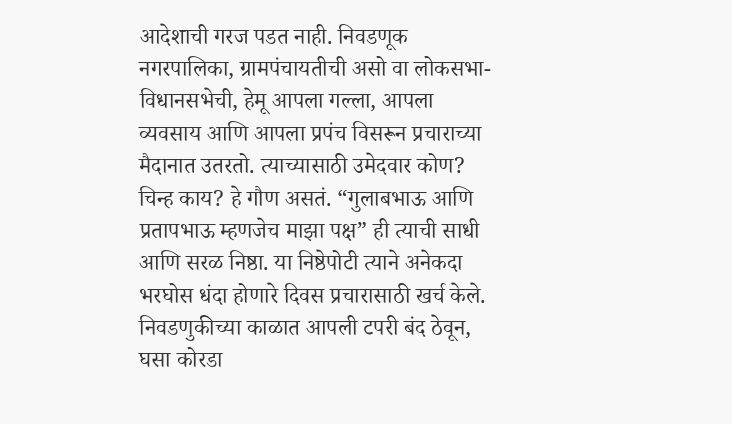आदेशाची गरज पडत नाही. निवडणूक नगरपालिका, ग्रामपंचायतीची असो वा लोकसभा-विधानसभेची, हेमू आपला गल्ला, आपला व्यवसाय आणि आपला प्रपंच विसरून प्रचाराच्या मैदानात उतरतो. त्याच्यासाठी उमेदवार कोण? चिन्ह काय? हे गौण असतं. “गुलाबभाऊ आणि प्रतापभाऊ म्हणजेच माझा पक्ष” ही त्याची साधी आणि सरळ निष्ठा. या निष्ठेपोटी त्याने अनेकदा भरघोस धंदा होणारे दिवस प्रचारासाठी खर्च केले. निवडणुकीच्या काळात आपली टपरी बंद ठेवून, घसा कोरडा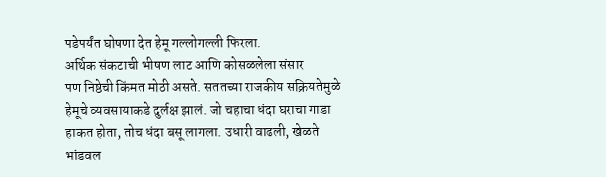पडेपर्यंत घोषणा देत हेमू गल्लोगल्ली फिरला.
अर्थिक संकटाची भीषण लाट आणि कोसळलेला संसार
पण निष्ठेची किंमत मोठी असते. सततच्या राजकीय सक्रियतेमुळे हेमूचे व्यवसायाकडे दुर्लक्ष झालं. जो चहाचा धंदा घराचा गाडा हाकत होता, तोच धंदा बसू लागला. उधारी वाढली, खेळते भांडवल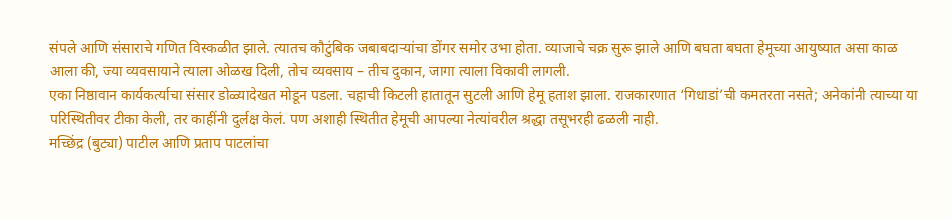संपले आणि संसाराचे गणित विस्कळीत झाले. त्यातच कौटुंबिक जबाबदाऱ्यांचा डोंगर समोर उभा होता. व्याजाचे चक्र सुरू झाले आणि बघता बघता हेमूच्या आयुष्यात असा काळ आला की, ज्या व्यवसायाने त्याला ओळख दिली, तोच व्यवसाय – तीच दुकान, जागा त्याला विकावी लागली.
एका निष्ठावान कार्यकर्त्याचा संसार डोळ्यादेखत मोडून पडला. चहाची किटली हातातून सुटली आणि हेमू हताश झाला. राजकारणात ‘गिधाडां’ची कमतरता नसते; अनेकांनी त्याच्या या परिस्थितीवर टीका केली, तर काहींनी दुर्लक्ष केलं. पण अशाही स्थितीत हेमूची आपल्या नेत्यांवरील श्रद्धा तसूभरही ढळली नाही.
मच्छिंद्र (बुट्या) पाटील आणि प्रताप पाटलांचा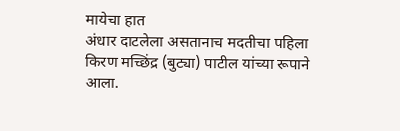मायेचा हात
अंधार दाटलेला असतानाच मदतीचा पहिला किरण मच्छिंद्र (बुट्या) पाटील यांच्या रूपाने आला.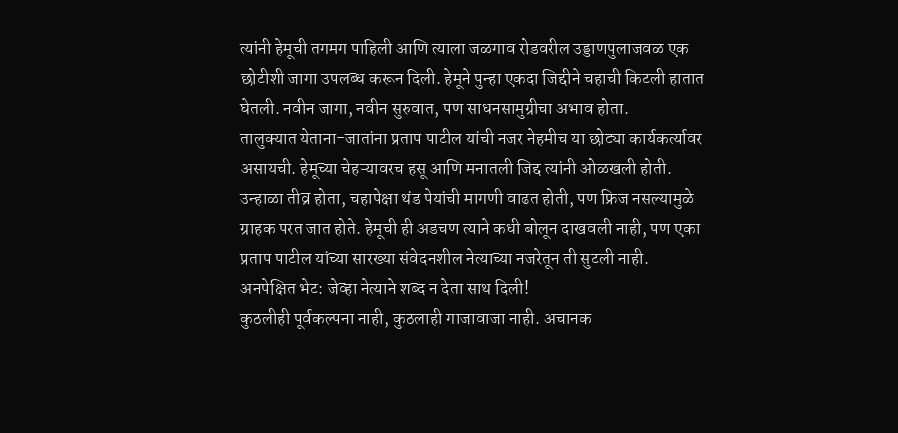त्यांनी हेमूची तगमग पाहिली आणि त्याला जळगाव रोडवरील उड्डाणपुलाजवळ एक छोटीशी जागा उपलब्ध करून दिली. हेमूने पुन्हा एकदा जिद्दीने चहाची किटली हातात घेतली. नवीन जागा, नवीन सुरुवात, पण साधनसामुग्रीचा अभाव होता.
तालुक्यात येताना-जातांना प्रताप पाटील यांची नजर नेहमीच या छोट्या कार्यकर्त्यावर असायची. हेमूच्या चेहऱ्यावरच हसू आणि मनातली जिद्द त्यांनी ओळखली होती. उन्हाळा तीव्र होता, चहापेक्षा थंड पेयांची मागणी वाढत होती, पण फ्रिज नसल्यामुळे ग्राहक परत जात होते. हेमूची ही अडचण त्याने कधी बोलून दाखवली नाही, पण एका प्रताप पाटील यांच्या सारख्या संवेदनशील नेत्याच्या नजरेतून ती सुटली नाही.
अनपेक्षित भेट: जेव्हा नेत्याने शब्द न देता साथ दिली!
कुठलीही पूर्वकल्पना नाही, कुठलाही गाजावाजा नाही. अचानक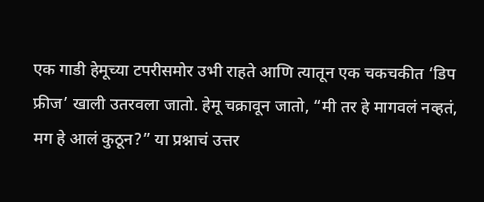एक गाडी हेमूच्या टपरीसमोर उभी राहते आणि त्यातून एक चकचकीत ‘डिप फ्रीज’ खाली उतरवला जातो. हेमू चक्रावून जातो, “मी तर हे मागवलं नव्हतं, मग हे आलं कुठून?” या प्रश्नाचं उत्तर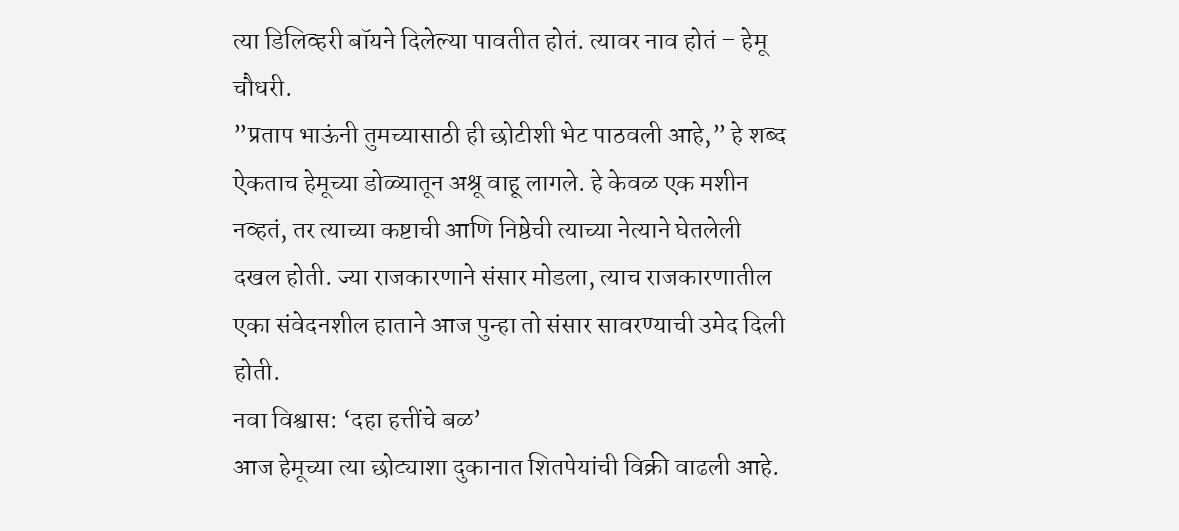त्या डिलिव्हरी बॉयने दिलेल्या पावतीत होतं. त्यावर नाव होतं – हेमू चौधरी.
”प्रताप भाऊंनी तुमच्यासाठी ही छोटीशी भेट पाठवली आहे,” हे शब्द ऐकताच हेमूच्या डोळ्यातून अश्रू वाहू लागले. हे केवळ एक मशीन नव्हतं, तर त्याच्या कष्टाची आणि निष्ठेची त्याच्या नेत्याने घेतलेली दखल होती. ज्या राजकारणाने संसार मोडला, त्याच राजकारणातील एका संवेदनशील हाताने आज पुन्हा तो संसार सावरण्याची उमेद दिली होती.
नवा विश्वास: ‘दहा हत्तींचे बळ’
आज हेमूच्या त्या छोट्याशा दुकानात शितपेयांची विक्री वाढली आहे.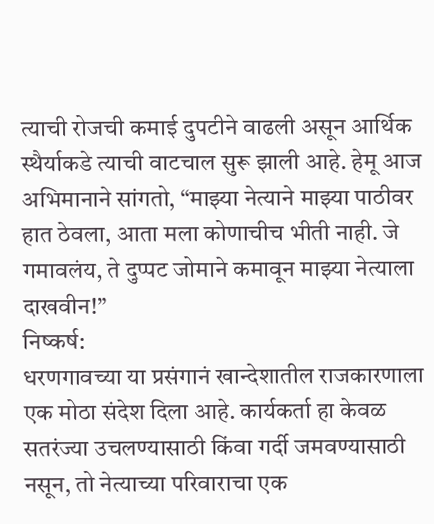त्याची रोजची कमाई दुपटीने वाढली असून आर्थिक स्थैर्याकडे त्याची वाटचाल सुरू झाली आहे. हेमू आज अभिमानाने सांगतो, “माझ्या नेत्याने माझ्या पाठीवर हात ठेवला, आता मला कोणाचीच भीती नाही. जे गमावलंय, ते दुप्पट जोमाने कमावून माझ्या नेत्याला दाखवीन!”
निष्कर्ष:
धरणगावच्या या प्रसंगानं खान्देशातील राजकारणाला एक मोठा संदेश दिला आहे. कार्यकर्ता हा केवळ सतरंज्या उचलण्यासाठी किंवा गर्दी जमवण्यासाठी नसून, तो नेत्याच्या परिवाराचा एक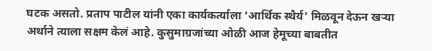घटक असतो. प्रताप पाटील यांनी एका कार्यकर्त्याला ‘आर्थिक स्थैर्य’ मिळवून देऊन खऱ्या अर्थाने त्याला सक्षम केलं आहे. कुसुमाग्रजांच्या ओळी आज हेमूच्या बाबतीत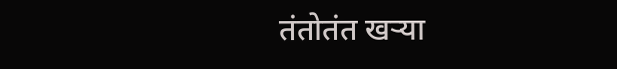तंतोतंत खऱ्या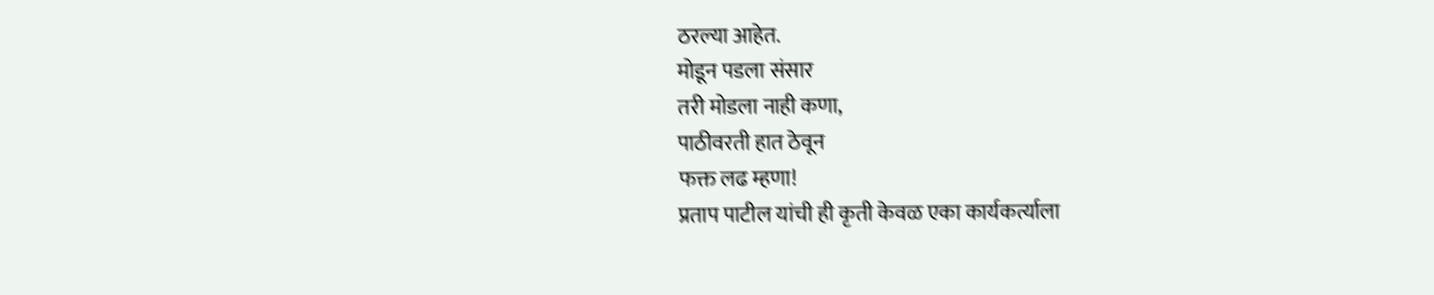ठरल्या आहेत.
मोडून पडला संसार
तरी मोडला नाही कणा,
पाठीवरती हात ठेवून
फक्त लढ म्हणा!
प्रताप पाटील यांची ही कृती केवळ एका कार्यकर्त्याला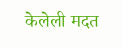केलेली मदत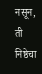नसून, ती निष्ठेचा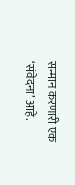सन्मान करणारी एक ‘संवेदना’ आहे.